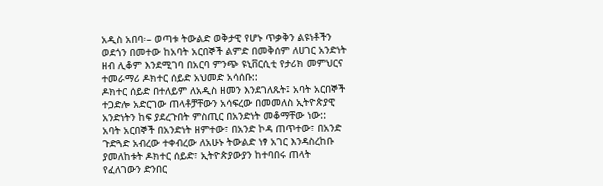አዲስ አበባ፡– ወጣቱ ትውልድ ወቅታዊ የሆኑ ጥቃቅን ልዩነቶችን ወደጎን በመተው ከአባት አርበኞች ልምድ በመቅሰም ለሀገር አንድነት ዘብ ሊቆም እንደሚገባ በአርባ ምንጭ ዩኒቨርሲቲ የታሪክ መምህርና ተመራማሪ ዶክተር ሰይድ አህመድ አሳሰቡ::
ዶክተር ሰይድ በተለይም ለአዲስ ዘመን እንደገለጹት፤ አባት አርበኞች ተጋድሎ አድርገው ጠላቶቻቸውን አሳፍረው በመመለስ ኢትዮጵያዊ አንድነትን ከፍ ያደረጉበት ምስጢር በአንድነት መቆማቸው ነው::
አባት አርበኞች በአንድነት ዘምተው፣ በአንድ ኮዳ ጠጥተው፣ በአንድ ጉድጓድ አብረው ተቀብረው ለአሁኑ ትውልድ ነፃ አገር እንዳስረከቡ ያመለከቱት ዶክተር ሰይድ፣ ኢትዮጵያውያን ከተባበሩ ጠላት የፈለገውን ድንበር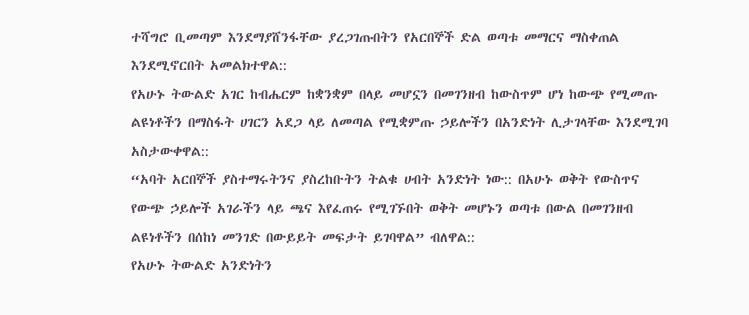ተሻግሮ ቢመጣም እንደማያሸንፋቸው ያረጋገጡበትን የአርበኞች ድል ወጣቱ መማርና ማስቀጠል እንደሚኖርበት አመልክተዋል::
የአሁኑ ትውልድ አገር ከብሔርም ከቋንቋም በላይ መሆኗን በመገንዘብ ከውስጥም ሆነ ከውጭ የሚመጡ ልዩነቶችን በማስፋት ሀገርን አደጋ ላይ ለመጣል የሚቋምጡ ኃይሎችን በአንድነት ሊታገላቸው እንደሚገባ አስታውቀዋል::
“አባት አርበኞች ያስተማሩትንና ያስረከቡትን ትልቁ ሀብት አንድነት ነው:: በአሁኑ ወቅት የውስጥና የውጭ ኃይሎች አገራችን ላይ ጫና እየፈጠሩ የሚገኙበት ወቅት መሆኑን ወጣቱ በውል በመገንዘብ ልዩነቶችን በሰከነ መንገድ በውይይት መፍታት ይገባዋል” ብለዋል::
የአሁኑ ትውልድ አንድነትን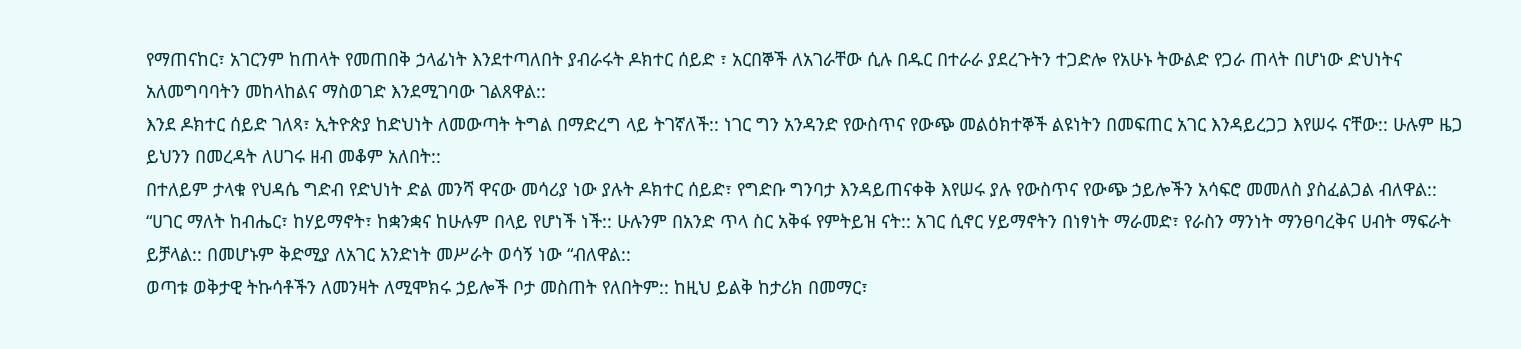የማጠናከር፣ አገርንም ከጠላት የመጠበቅ ኃላፊነት እንደተጣለበት ያብራሩት ዶክተር ሰይድ ፣ አርበኞች ለአገራቸው ሲሉ በዱር በተራራ ያደረጉትን ተጋድሎ የአሁኑ ትውልድ የጋራ ጠላት በሆነው ድህነትና አለመግባባትን መከላከልና ማስወገድ እንደሚገባው ገልጸዋል::
እንደ ዶክተር ሰይድ ገለጻ፣ ኢትዮጵያ ከድህነት ለመውጣት ትግል በማድረግ ላይ ትገኛለች:: ነገር ግን አንዳንድ የውስጥና የውጭ መልዕክተኞች ልዩነትን በመፍጠር አገር እንዳይረጋጋ እየሠሩ ናቸው:: ሁሉም ዜጋ ይህንን በመረዳት ለሀገሩ ዘብ መቆም አለበት::
በተለይም ታላቁ የህዳሴ ግድብ የድህነት ድል መንሻ ዋናው መሳሪያ ነው ያሉት ዶክተር ሰይድ፣ የግድቡ ግንባታ እንዳይጠናቀቅ እየሠሩ ያሉ የውስጥና የውጭ ኃይሎችን አሳፍሮ መመለስ ያስፈልጋል ብለዋል::
“ሀገር ማለት ከብሔር፣ ከሃይማኖት፣ ከቋንቋና ከሁሉም በላይ የሆነች ነች:: ሁሉንም በአንድ ጥላ ስር አቅፋ የምትይዝ ናት:: አገር ሲኖር ሃይማኖትን በነፃነት ማራመድ፣ የራስን ማንነት ማንፀባረቅና ሀብት ማፍራት ይቻላል:: በመሆኑም ቅድሚያ ለአገር አንድነት መሥራት ወሳኝ ነው “ብለዋል::
ወጣቱ ወቅታዊ ትኩሳቶችን ለመንዛት ለሚሞክሩ ኃይሎች ቦታ መስጠት የለበትም:: ከዚህ ይልቅ ከታሪክ በመማር፣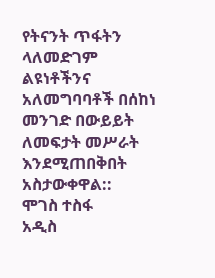የትናንት ጥፋትን ላለመድገም ልዩነቶችንና አለመግባባቶች በሰከነ መንገድ በውይይት ለመፍታት መሥራት እንደሚጠበቅበት አስታውቀዋል::
ሞገስ ተስፋ
አዲስ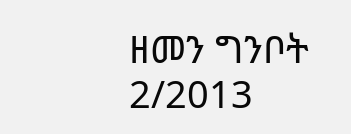ዘመን ግንቦት 2/2013